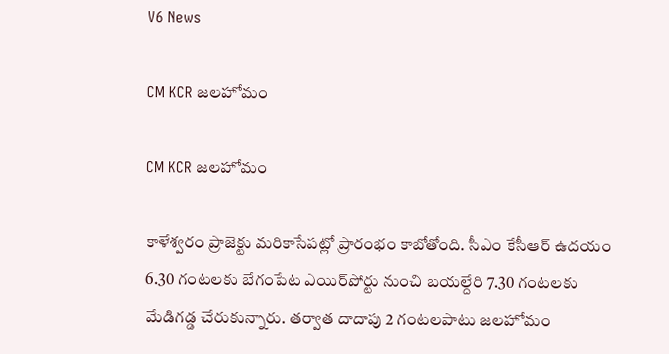V6 News

CM KCR జలహోమం

CM KCR జలహోమం

కాళేశ్వరం ప్రాజెక్టు మరికాసేపట్లో ప్రారంభం కాబోతోంది. సీఎం కేసీఆర్‌‌ ఉదయం 6.30 గంటలకు బేగంపేట ఎయిర్‌‌పోర్టు నుంచి బయల్దేరి 7.30 గంటలకు మేడిగడ్డ చేరుకున్నారు. తర్వాత దాదాపు 2 గంటలపాటు జలహోమం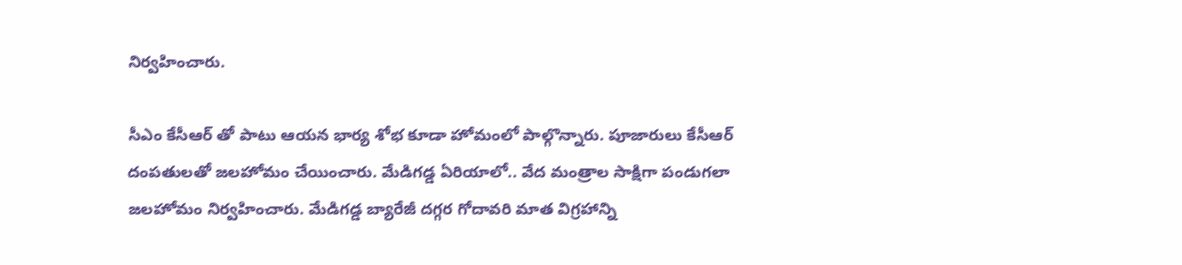నిర్వహించారు.

సీఎం కేసీఆర్ తో పాటు ఆయన భార్య శోభ కూడా హోమంలో పాల్గొన్నారు. పూజారులు కేసీఆర్ దంపతులతో జలహోమం చేయించారు. మేడిగడ్డ ఏరియాలో.. వేద మంత్రాల సాక్షిగా పండుగలా  జలహోమం నిర్వహించారు. మేడిగడ్డ బ్యారేజీ దగ్గర గోదావరి మాత విగ్రహాన్ని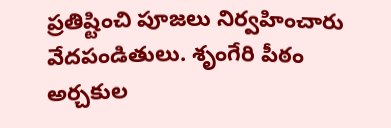ప్రతిష్టించి పూజలు నిర్వహించారు వేదపండితులు. శృంగేరి పీఠం అర్చకుల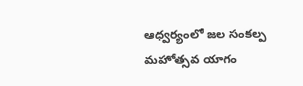ఆధ్వర్యంలో జల సంకల్ప మహోత్సవ యాగం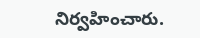నిర్వహించారు.